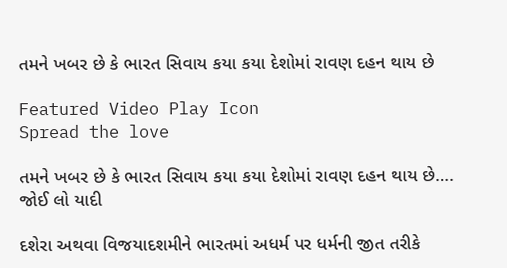તમને ખબર છે કે ભારત સિવાય કયા કયા દેશોમાં રાવણ દહન થાય છે

Featured Video Play Icon
Spread the love

તમને ખબર છે કે ભારત સિવાય કયા કયા દેશોમાં રાવણ દહન થાય છે…. જોઈ લો યાદી

દશેરા અથવા વિજયાદશમીને ભારતમાં અધર્મ પર ધર્મની જીત તરીકે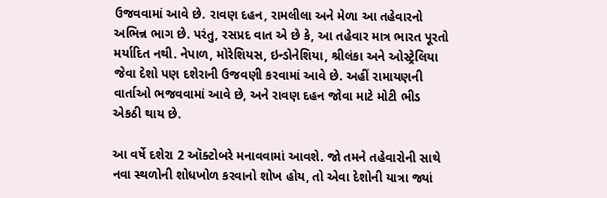ઉજવવામાં આવે છે. રાવણ દહન, રામલીલા અને મેળા આ તહેવારનો અભિન્ન ભાગ છે. પરંતુ, રસપ્રદ વાત એ છે કે, આ તહેવાર માત્ર ભારત પૂરતો મર્યાદિત નથી. નેપાળ, મોરેશિયસ, ઇન્ડોનેશિયા, શ્રીલંકા અને ઓસ્ટ્રેલિયા જેવા દેશો પણ દશેરાની ઉજવણી કરવામાં આવે છે. અહીં રામાયણની વાર્તાઓ ભજવવામાં આવે છે, અને રાવણ દહન જોવા માટે મોટી ભીડ એકઠી થાય છે.

આ વર્ષે દશેરા 2 ઑક્ટોબરે મનાવવામાં આવશે. જો તમને તહેવારોની સાથે નવા સ્થળોની શોધખોળ કરવાનો શોખ હોય, તો એવા દેશોની યાત્રા જ્યાં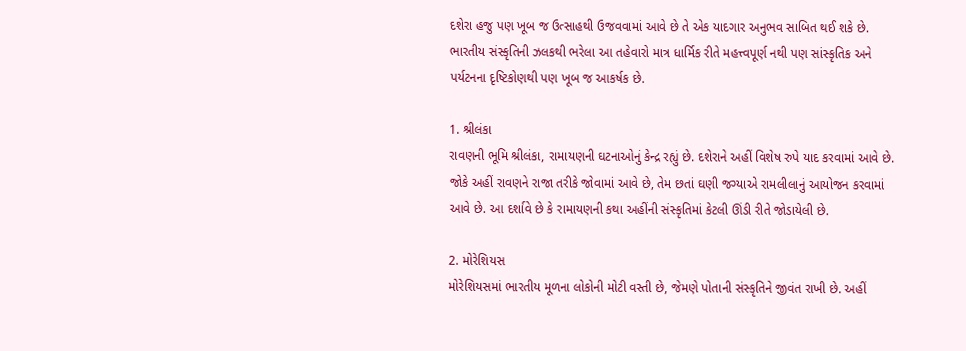દશેરા હજુ પણ ખૂબ જ ઉત્સાહથી ઉજવવામાં આવે છે તે એક યાદગાર અનુભવ સાબિત થઈ શકે છે. ભારતીય સંસ્કૃતિની ઝલકથી ભરેલા આ તહેવારો માત્ર ધાર્મિક રીતે મહત્ત્વપૂર્ણ નથી પણ સાંસ્કૃતિક અને પર્યટનના દૃષ્ટિકોણથી પણ ખૂબ જ આકર્ષક છે.

1. શ્રીલંકા
રાવણની ભૂમિ શ્રીલંકા, રામાયણની ઘટનાઓનું કેન્દ્ર રહ્યું છે. દશેરાને અહીં વિશેષ રુપે યાદ કરવામાં આવે છે. જોકે અહીં રાવણને રાજા તરીકે જોવામાં આવે છે, તેમ છતાં ઘણી જગ્યાએ રામલીલાનું આયોજન કરવામાં આવે છે. આ દર્શાવે છે કે રામાયણની કથા અહીંની સંસ્કૃતિમાં કેટલી ઊંડી રીતે જોડાયેલી છે.

2. મોરેશિયસ
મોરેશિયસમાં ભારતીય મૂળના લોકોની મોટી વસ્તી છે, જેમણે પોતાની સંસ્કૃતિને જીવંત રાખી છે. અહીં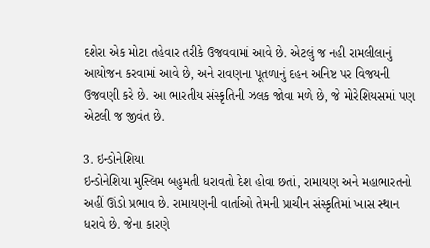દશેરા એક મોટા તહેવાર તરીકે ઉજવવામાં આવે છે. એટલું જ નહી રામલીલાનું આયોજન કરવામાં આવે છે, અને રાવણના પૂતળાનું દહન અનિષ્ટ પર વિજયની ઉજવણી કરે છે. આ ભારતીય સંસ્કૃતિની ઝલક જોવા મળે છે, જે મોરેશિયસમાં પણ એટલી જ જીવંત છે.

3. ઇન્ડોનેશિયા
ઇન્ડોનેશિયા મુસ્લિમ બહુમતી ધરાવતો દેશ હોવા છતાં, રામાયણ અને મહાભારતનો અહીં ઊંડો પ્રભાવ છે. રામાયણની વાર્તાઓ તેમની પ્રાચીન સંસ્કૃતિમાં ખાસ સ્થાન ધરાવે છે. જેના કારણે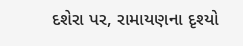દશેરા પર, રામાયણના દૃશ્યો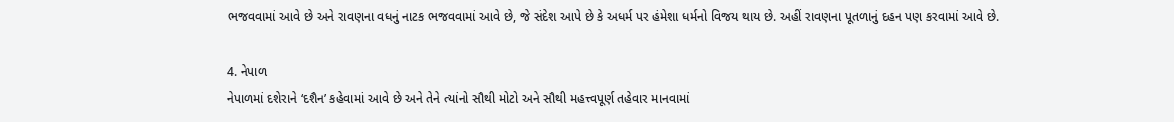ભજવવામાં આવે છે અને રાવણના વધનું નાટક ભજવવામાં આવે છે, જે સંદેશ આપે છે કે અધર્મ પર હંમેશા ધર્મનો વિજય થાય છે. અહીં રાવણના પૂતળાનું દહન પણ કરવામાં આવે છે.

4. નેપાળ
નેપાળમાં દશેરાને ‘દશૈન’ કહેવામાં આવે છે અને તેને ત્યાંનો સૌથી મોટો અને સૌથી મહત્ત્વપૂર્ણ તહેવાર માનવામાં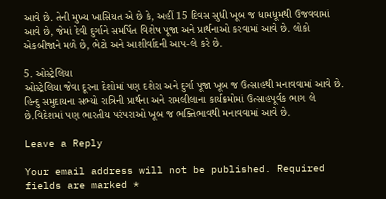આવે છે. તેની મુખ્ય ખાસિયત એ છે કે, અહીં 15 દિવસ સુધી ખૂબ જ ધામધૂમથી ઉજવવામાં આવે છે, જેમાં દેવી દુર્ગાને સમર્પિત વિશેષ પૂજા અને પ્રાર્થનાઓ કરવામાં આવે છે. લોકો એકબીજાને મળે છે, ભેટો અને આશીર્વાદની આપ-લે કરે છે.

5. ઓસ્ટ્રેલિયા
ઓસ્ટ્રેલિયા જેવા દૂરના દેશોમાં પણ દશેરા અને દુર્ગા પૂજા ખૂબ જ ઉત્સાહથી મનાવવામાં આવે છે. હિન્દુ સમુદાયના સભ્યો રાત્રિની પ્રાર્થના અને રામલીલાના કાર્યક્રમોમાં ઉત્સાહપૂર્વક ભાગ લે છે.વિદેશમાં પણ ભારતીય પરંપરાઓ ખૂબ જ ભક્તિભાવથી મનાવવામાં આવે છે.

Leave a Reply

Your email address will not be published. Required fields are marked *